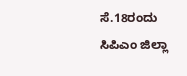ಸೆ.18ರಂದು ಸಿಪಿಎಂ ಜಿಲ್ಲಾ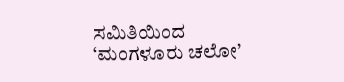ಸಮಿತಿಯಿಂದ ‘ಮಂಗಳೂರು ಚಲೋ’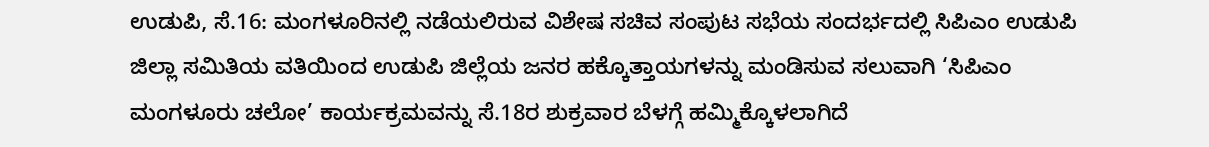ಉಡುಪಿ, ಸೆ.16: ಮಂಗಳೂರಿನಲ್ಲಿ ನಡೆಯಲಿರುವ ವಿಶೇಷ ಸಚಿವ ಸಂಪುಟ ಸಭೆಯ ಸಂದರ್ಭದಲ್ಲಿ ಸಿಪಿಎಂ ಉಡುಪಿ ಜಿಲ್ಲಾ ಸಮಿತಿಯ ವತಿಯಿಂದ ಉಡುಪಿ ಜಿಲ್ಲೆಯ ಜನರ ಹಕ್ಕೊತ್ತಾಯಗಳನ್ನು ಮಂಡಿಸುವ ಸಲುವಾಗಿ ‘ಸಿಪಿಎಂ ಮಂಗಳೂರು ಚಲೋ’ ಕಾರ್ಯಕ್ರಮವನ್ನು ಸೆ.18ರ ಶುಕ್ರವಾರ ಬೆಳಗ್ಗೆ ಹಮ್ಮಿಕ್ಕೊಳಲಾಗಿದೆ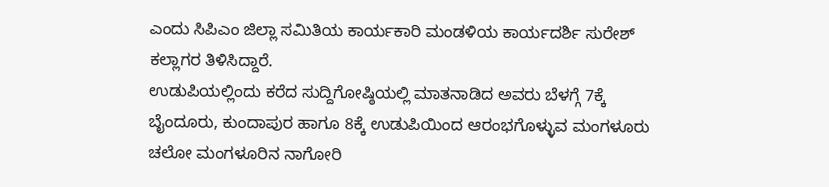ಎಂದು ಸಿಪಿಎಂ ಜಿಲ್ಲಾ ಸಮಿತಿಯ ಕಾರ್ಯಕಾರಿ ಮಂಡಳಿಯ ಕಾರ್ಯದರ್ಶಿ ಸುರೇಶ್ ಕಲ್ಲಾಗರ ತಿಳಿಸಿದ್ದಾರೆ.
ಉಡುಪಿಯಲ್ಲಿಂದು ಕರೆದ ಸುದ್ದಿಗೋಷ್ಠಿಯಲ್ಲಿ ಮಾತನಾಡಿದ ಅವರು ಬೆಳಗ್ಗೆ 7ಕ್ಕೆ ಬೈಂದೂರು, ಕುಂದಾಪುರ ಹಾಗೂ 8ಕ್ಕೆ ಉಡುಪಿಯಿಂದ ಆರಂಭಗೊಳ್ಳುವ ಮಂಗಳೂರು ಚಲೋ ಮಂಗಳೂರಿನ ನಾಗೋರಿ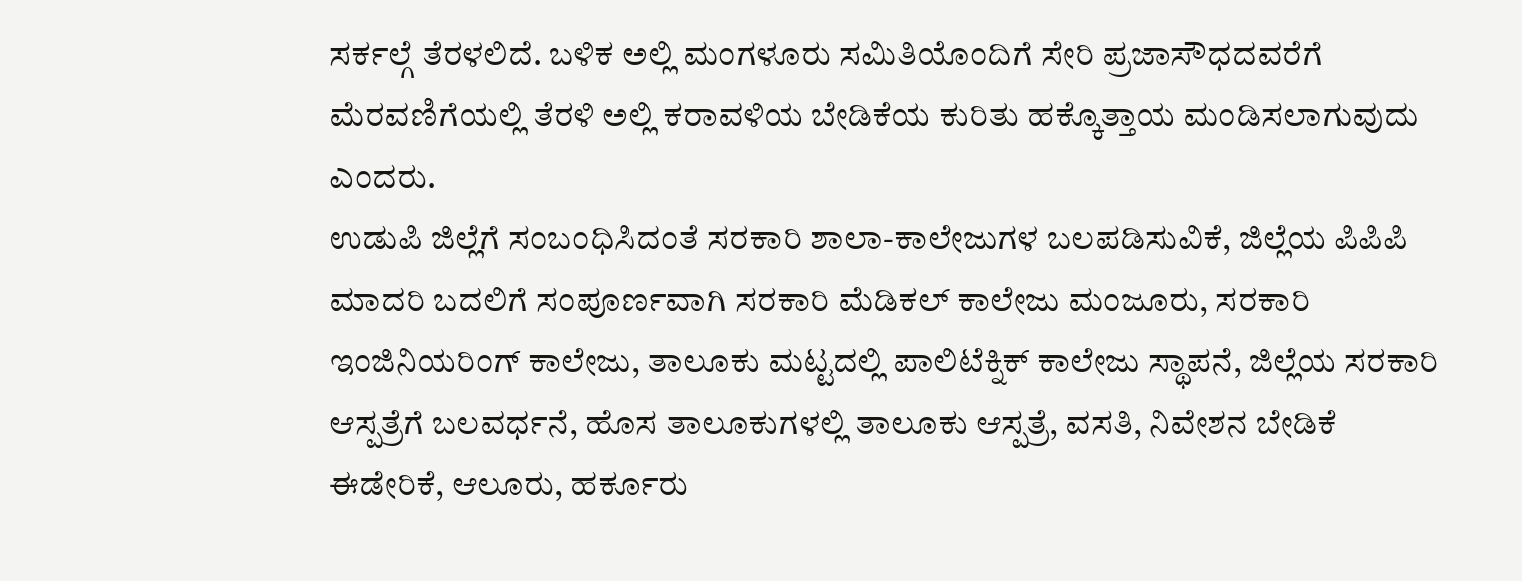ಸರ್ಕಲ್ಗೆ ತೆರಳಲಿದೆ. ಬಳಿಕ ಅಲ್ಲಿ ಮಂಗಳೂರು ಸಮಿತಿಯೊಂದಿಗೆ ಸೇರಿ ಪ್ರಜಾಸೌಧದವರೆಗೆ ಮೆರವಣಿಗೆಯಲ್ಲಿ ತೆರಳಿ ಅಲ್ಲಿ ಕರಾವಳಿಯ ಬೇಡಿಕೆಯ ಕುರಿತು ಹಕ್ಕೊತ್ತಾಯ ಮಂಡಿಸಲಾಗುವುದು ಎಂದರು.
ಉಡುಪಿ ಜಿಲ್ಲೆಗೆ ಸಂಬಂಧಿಸಿದಂತೆ ಸರಕಾರಿ ಶಾಲಾ-ಕಾಲೇಜುಗಳ ಬಲಪಡಿಸುವಿಕೆ, ಜಿಲ್ಲೆಯ ಪಿಪಿಪಿ ಮಾದರಿ ಬದಲಿಗೆ ಸಂಪೂರ್ಣವಾಗಿ ಸರಕಾರಿ ಮೆಡಿಕಲ್ ಕಾಲೇಜು ಮಂಜೂರು, ಸರಕಾರಿ ಇಂಜಿನಿಯರಿಂಗ್ ಕಾಲೇಜು, ತಾಲೂಕು ಮಟ್ಟದಲ್ಲಿ ಪಾಲಿಟೆಕ್ನಿಕ್ ಕಾಲೇಜು ಸ್ಥಾಪನೆ, ಜಿಲ್ಲೆಯ ಸರಕಾರಿ ಆಸ್ಪತ್ರೆಗೆ ಬಲವರ್ಧನೆ, ಹೊಸ ತಾಲೂಕುಗಳಲ್ಲಿ ತಾಲೂಕು ಆಸ್ಪತ್ರೆ, ವಸತಿ, ನಿವೇಶನ ಬೇಡಿಕೆ ಈಡೇರಿಕೆ, ಆಲೂರು, ಹರ್ಕೂರು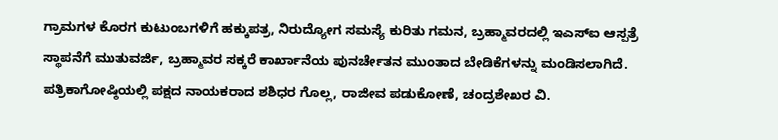ಗ್ರಾಮಗಳ ಕೊರಗ ಕುಟುಂಬಗಳಿಗೆ ಹಕ್ಕುಪತ್ರ, ನಿರುದ್ಯೋಗ ಸಮಸ್ಯೆ ಕುರಿತು ಗಮನ, ಬ್ರಹ್ಮಾವರದಲ್ಲಿ ಇಎಸ್ಐ ಆಸ್ಪತ್ರೆ ಸ್ಥಾಪನೆಗೆ ಮುತುವರ್ಜಿ, ಬ್ರಹ್ಮಾವರ ಸಕ್ಕರೆ ಕಾರ್ಖಾನೆಯ ಪುನರ್ಚೇತನ ಮುಂತಾದ ಬೇಡಿಕೆಗಳನ್ನು ಮಂಡಿಸಲಾಗಿದೆ.
ಪತ್ರಿಕಾಗೋಷ್ಠಿಯಲ್ಲಿ ಪಕ್ಷದ ನಾಯಕರಾದ ಶಶಿಧರ ಗೊಲ್ಲ, ರಾಜೀವ ಪಡುಕೋಣೆ, ಚಂದ್ರಶೇಖರ ವಿ.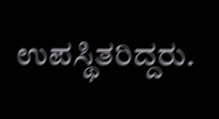ಉಪಸ್ಥಿತರಿದ್ದರು.